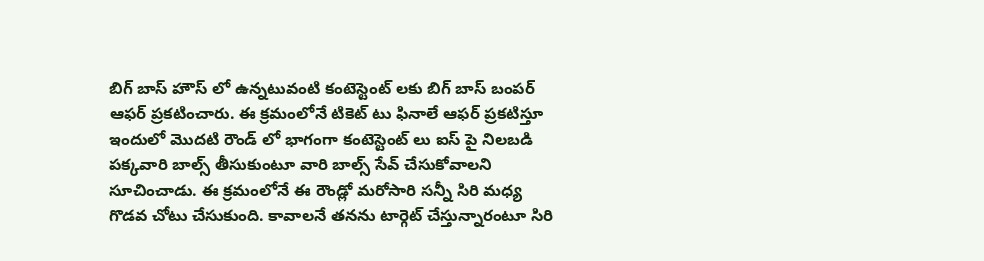బిగ్ బాస్ హౌస్ లో ఉన్నటువంటి కంటెస్టెంట్ లకు బిగ్ బాస్ బంపర్ ఆఫర్ ప్రకటించారు. ఈ క్రమంలోనే టికెట్ టు ఫినాలే ఆఫర్ ప్రకటిస్తూ ఇందులో మొదటి రౌండ్ లో భాగంగా కంటెస్టెంట్ లు ఐస్ పై నిలబడి పక్కవారి బాల్స్ తీసుకుంటూ వారి బాల్స్ సేవ్ చేసుకోవాలని సూచించాడు. ఈ క్రమంలోనే ఈ రౌండ్లో మరోసారి సన్నీ సిరి మధ్య గొడవ చోటు చేసుకుంది. కావాలనే తనను టార్గెట్ చేస్తున్నారంటూ సిరి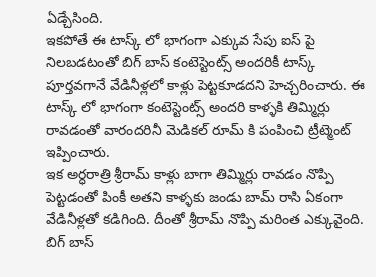ఏడ్చేసింది.
ఇకపోతే ఈ టాస్క్ లో భాగంగా ఎక్కువ సేపు ఐస్ పై నిలబడటంతో బిగ్ బాస్ కంటెస్టెంట్స్ అందరికీ టాస్క్ పూర్తవగానే వేడినీళ్లలో కాళ్లు పెట్టకూడదని హెచ్చరించారు. ఈ టాస్క్ లో భాగంగా కంటెస్టెంట్స్ అందరి కాళ్ళకి తిమ్మిర్లు రావడంతో వారందరినీ మెడికల్ రూమ్ కి పంపించి ట్రీట్మెంట్ ఇప్పించారు.
ఇక అర్ధరాత్రి శ్రీరామ్ కాళ్లు బాగా తిమ్మిర్లు రావడం నొప్పి పెట్టడంతో పింకీ అతని కాళ్ళకు జండు బామ్ రాసి ఏకంగా వేడినీళ్లతో కడిగింది. దీంతో శ్రీరామ్ నొప్పి మరింత ఎక్కువైంది. బిగ్ బాస్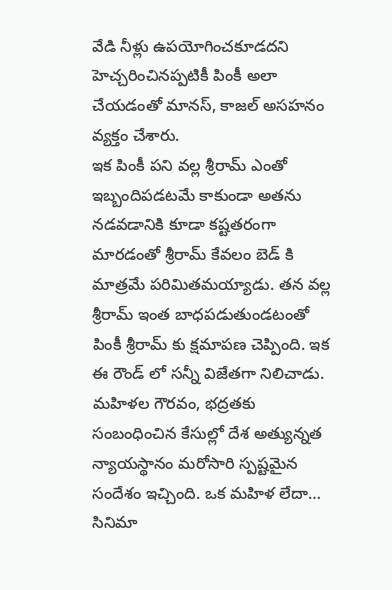వేడి నీళ్లు ఉపయోగించకూడదని హెచ్చరించినప్పటికీ పింకీ అలా చేయడంతో మానస్, కాజల్ అసహనం వ్యక్తం చేశారు.
ఇక పింకీ పని వల్ల శ్రీరామ్ ఎంతో ఇబ్బందిపడటమే కాకుండా అతను నడవడానికి కూడా కష్టతరంగా మారడంతో శ్రీరామ్ కేవలం బెడ్ కి మాత్రమే పరిమితమయ్యాడు. తన వల్ల శ్రీరామ్ ఇంత బాధపడుతుండటంతో పింకీ శ్రీరామ్ కు క్షమాపణ చెప్పింది. ఇక ఈ రౌండ్ లో సన్నీ విజేతగా నిలిచాడు.
మహిళల గౌరవం, భద్రతకు సంబంధించిన కేసుల్లో దేశ అత్యున్నత న్యాయస్థానం మరోసారి స్పష్టమైన సందేశం ఇచ్చింది. ఒక మహిళ లేదా…
సినిమా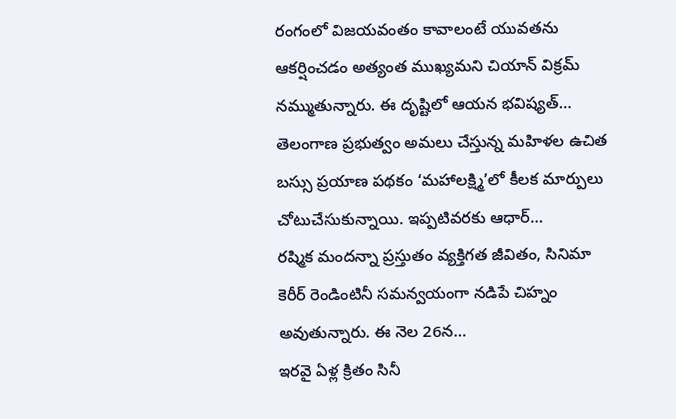రంగంలో విజయవంతం కావాలంటే యువతను ఆకర్షించడం అత్యంత ముఖ్యమని చియాన్ విక్రమ్ నమ్ముతున్నారు. ఈ దృష్టిలో ఆయన భవిష్యత్…
తెలంగాణ ప్రభుత్వం అమలు చేస్తున్న మహిళల ఉచిత బస్సు ప్రయాణ పథకం ‘మహాలక్ష్మి’లో కీలక మార్పులు చోటుచేసుకున్నాయి. ఇప్పటివరకు ఆధార్…
రష్మిక మందన్నా ప్రస్తుతం వ్యక్తిగత జీవితం, సినిమా కెరీర్ రెండింటినీ సమన్వయంగా నడిపే చిహ్నం అవుతున్నారు. ఈ నెల 26న…
ఇరవై ఏళ్ల క్రితం సినీ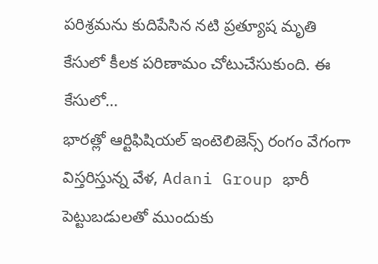పరిశ్రమను కుదిపేసిన నటి ప్రత్యూష మృతి కేసులో కీలక పరిణామం చోటుచేసుకుంది. ఈ కేసులో…
భారత్లో ఆర్టిఫిషియల్ ఇంటెలిజెన్స్ రంగం వేగంగా విస్తరిస్తున్న వేళ, Adani Group భారీ పెట్టుబడులతో ముందుకు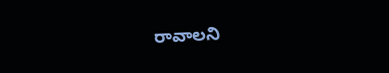రావాలని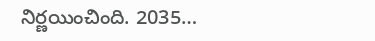నిర్ణయించింది. 2035…